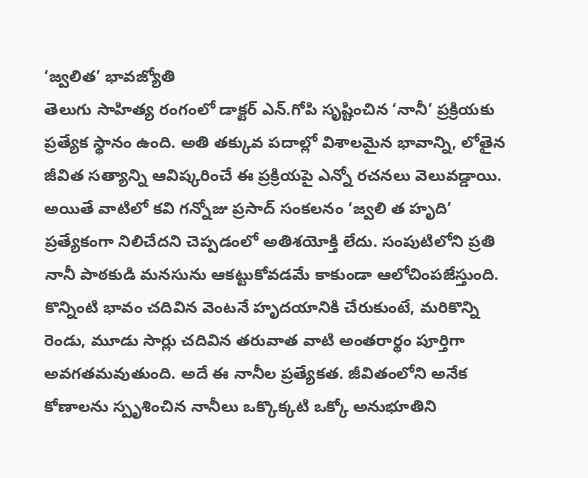‘జ్వలిత’ భావజ్యోతి
తెలుగు సాహిత్య రంగంలో డాక్టర్ ఎన్.గోపి సృష్టించిన ‘నానీ’ ప్రక్రియకు ప్రత్యేక స్థానం ఉంది. అతి తక్కువ పదాల్లో విశాలమైన భావాన్ని, లోతైన జీవిత సత్యాన్ని ఆవిష్కరించే ఈ ప్రక్రియపై ఎన్నో రచనలు వెలువడ్డాయి. అయితే వాటిలో కవి గన్నోజు ప్రసాద్ సంకలనం ‘జ్వలి త హృది’ ప్రత్యేకంగా నిలిచేదని చెప్పడంలో అతిశయోక్తి లేదు. సంపుటిలోని ప్రతి నానీ పాఠకుడి మనసును ఆకట్టుకోవడమే కాకుండా ఆలోచింపజేస్తుంది.
కొన్నింటి భావం చదివిన వెంటనే హృదయానికి చేరుకుంటే, మరికొన్ని రెండు, మూడు సార్లు చదివిన తరువాత వాటి అంతరార్థం పూర్తిగా అవగతమవుతుంది. అదే ఈ నానీల ప్రత్యేకత. జీవితంలోని అనేక కోణాలను స్పృశించిన నానీలు ఒక్కొక్కటి ఒక్కో అనుభూతిని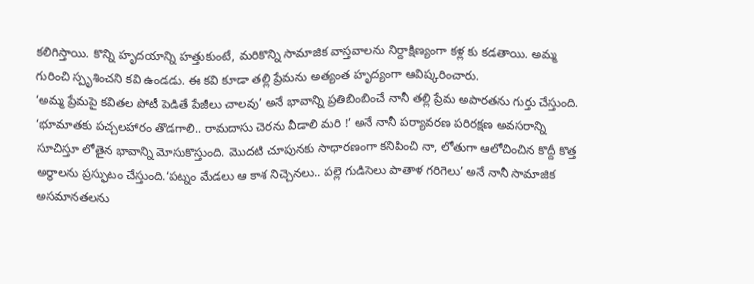కలిగిస్తాయి. కొన్ని హృదయాన్ని హత్తుకుంటే, మరికొన్ని సామాజిక వాస్తవాలను నిర్దాక్షిణ్యంగా కళ్ల కు కడతాయి. అమ్మ గురించి స్పృశించని కవి ఉండడు. ఈ కవి కూడా తల్లి ప్రేమను అత్యంత హృద్యంగా ఆవిష్కరించారు.
‘అమ్మ ప్రేమపై కవితల పోటీ పెడితే పేజీలు చాలవు’ అనే భావాన్ని ప్రతిబింబించే నానీ తల్లి ప్రేమ అపారతను గుర్తు చేస్తుంది. ‘భూమాతకు పచ్చలహారం తొడగాలి.. రామదాసు చెరను వీడాలి మరి !’ అనే నానీ పర్యావరణ పరిరక్షణ అవసరాన్ని సూచిస్తూ లోతైన భావాన్ని మోసుకొస్తుంది. మొదటి చూపునకు సాధారణంగా కనిపించి నా, లోతుగా ఆలోచించిన కొద్దీ కొత్త అర్థాలను ప్రస్ఫుటం చేస్తుంది.‘పట్నం మేడలు ఆ కాశ నిచ్చెనలు.. పల్లె గుడిసెలు పాతాళ గరిగెలు’ అనే నానీ సామాజిక అసమానతలను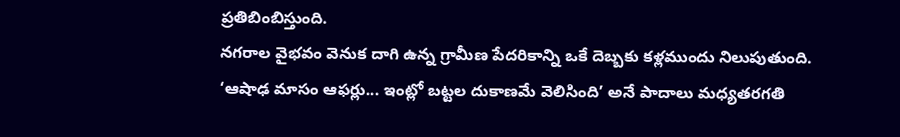ప్రతిబింబిస్తుంది.
నగరాల వైభవం వెనుక దాగి ఉన్న గ్రామీణ పేదరికాన్ని ఒకే దెబ్బకు కళ్లముందు నిలుపుతుంది. ‘ఆషాఢ మాసం ఆఫర్లు... ఇంట్లో బట్టల దుకాణమే వెలిసింది’ అనే పాదాలు మధ్యతరగతి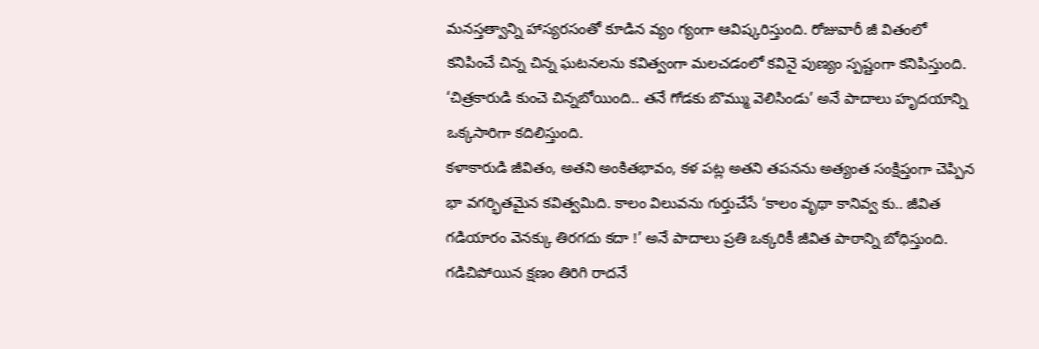మనస్తత్వాన్ని హాస్యరసంతో కూడిన వ్యం గ్యంగా ఆవిష్కరిస్తుంది. రోజువారీ జీ వితంలో కనిపించే చిన్న చిన్న ఘటనలను కవిత్వంగా మలచడంలో కవినై పుణ్యం స్పష్టంగా కనిపిస్తుంది. ‘చిత్రకారుడి కుంచె చిన్నబోయింది.. తనే గోడకు బొమ్ము వెలిసిండు’ అనే పాదాలు హృదయాన్ని ఒక్కసారిగా కదిలిస్తుంది.
కళాకారుడి జీవితం, అతని అంకితభావం, కళ పట్ల అతని తపనను అత్యంత సంక్షిప్తంగా చెప్పిన భా వగర్భితమైన కవిత్వమిది. కాలం విలువను గుర్తుచేసే ‘కాలం వృథా కానివ్వ కు.. జీవిత గడియారం వెనక్కు తిరగదు కదా !’ అనే పాదాలు ప్రతి ఒక్కరికీ జీవిత పాఠాన్ని బోధిస్తుంది. గడిచిపోయిన క్షణం తిరిగి రాదనే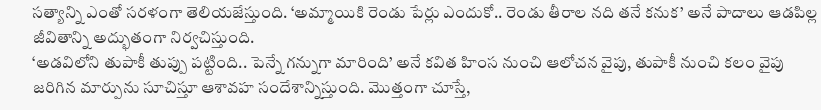సత్యాన్ని ఎంతో సరళంగా తెలియజేస్తుంది. ‘అమ్మాయికి రెండు పేర్లు ఎందుకో.. రెండు తీరాల నది తనే కనుక’ అనే పాదాలు ఆడపిల్ల జీవితాన్ని అద్భుతంగా నిర్వచిస్తుంది.
‘అడవిలోని తుపాకీ తుప్పు పట్టింది.. పెన్నే గన్నుగా మారింది’ అనే కవిత హింస నుంచి ఆలోచన వైపు, తుపాకీ నుంచి కలం వైపు జరిగిన మార్పును సూచిస్తూ ఆశావహ సందేశాన్నిస్తుంది. మొత్తంగా చూస్తే,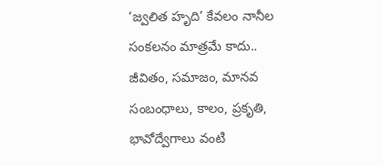‘జ్వలిత హృది’ కేవలం నానీల సంకలనం మాత్రమే కాదు.. జీవితం, సమాజం, మానవ సంబంధాలు, కాలం, ప్రకృతి, భావోద్వేగాలు వంటి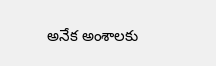అనేక అంశాలకు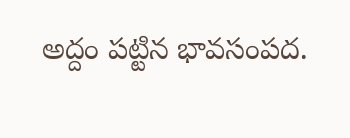అద్దం పట్టిన భావసంపద.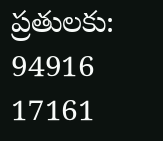ప్రతులకు: 94916 17161